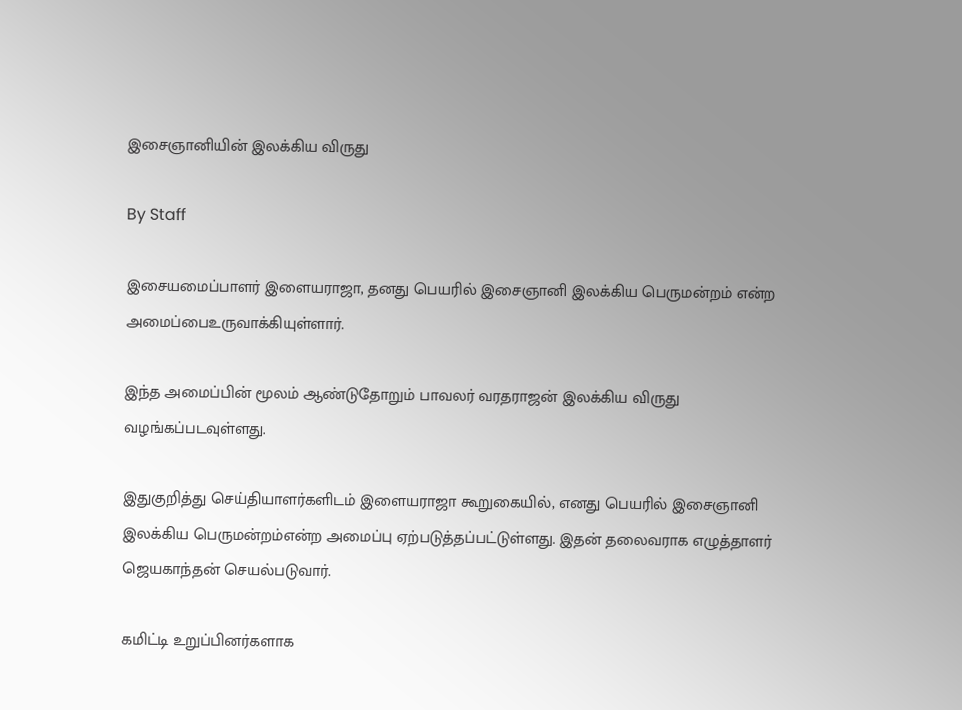இசைஞானியின் இலக்கிய விருது

By Staff

இசையமைப்பாளர் இளையராஜா, தனது பெயரில் இசைஞானி இலக்கிய பெருமன்றம் என்ற அமைப்பைஉருவாக்கியுள்ளார்.

இந்த அமைப்பின் மூலம் ஆண்டுதோறும் பாவலர் வரதராஜன் இலக்கிய விருது வழங்கப்படவுள்ளது.

இதுகுறித்து செய்தியாளர்களிடம் இளையராஜா கூறுகையில், எனது பெயரில் இசைஞானி இலக்கிய பெருமன்றம்என்ற அமைப்பு ஏற்படுத்தப்பட்டுள்ளது. இதன் தலைவராக எழுத்தாளர் ஜெயகாந்தன் செயல்படுவார்.

கமிட்டி உறுப்பினர்களாக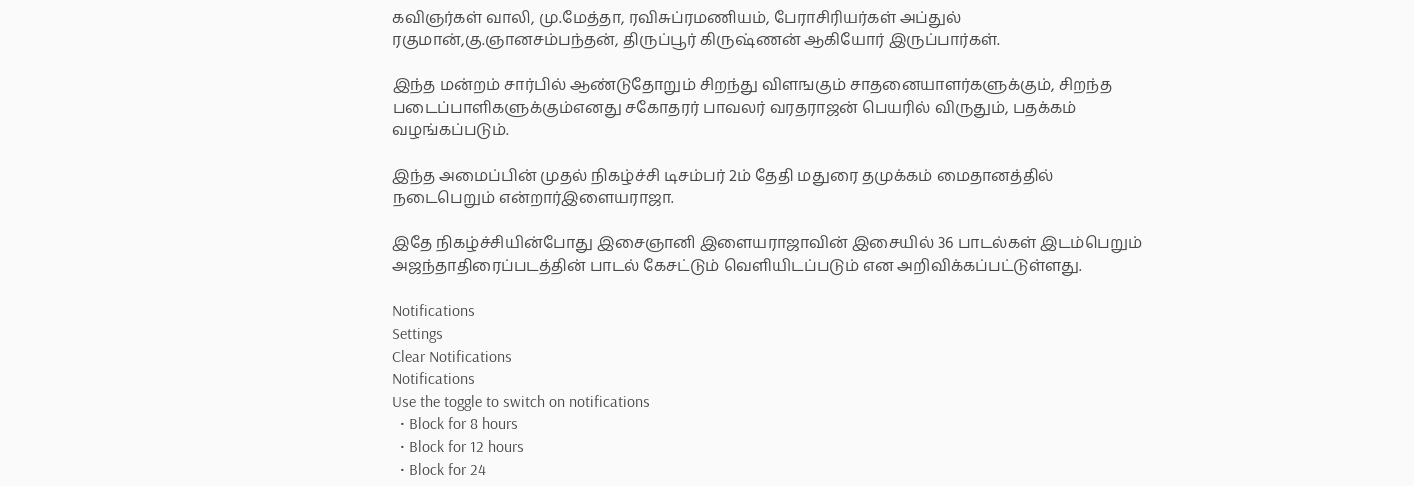கவிஞர்கள் வாலி, மு.மேத்தா, ரவிசுப்ரமணியம், பேராசிரியர்கள் அப்துல் ரகுமான்,கு.ஞானசம்பந்தன், திருப்பூர் கிருஷ்ணன் ஆகியோர் இருப்பார்கள்.

இந்த மன்றம் சார்பில் ஆண்டுதோறும் சிறந்து விளஙகும் சாதனையாளர்களுக்கும், சிறந்த படைப்பாளிகளுக்கும்எனது சகோதரர் பாவலர் வரதராஜன் பெயரில் விருதும், பதக்கம் வழங்கப்படும்.

இந்த அமைப்பின் முதல் நிகழ்ச்சி டிசம்பர் 2ம் தேதி மதுரை தமுக்கம் மைதானத்தில் நடைபெறும் என்றார்இளையராஜா.

இதே நிகழ்ச்சியின்போது இசைஞானி இளையராஜாவின் இசையில் 36 பாடல்கள் இடம்பெறும் அஜந்தாதிரைப்படத்தின் பாடல் கேசட்டும் வெளியிடப்படும் என அறிவிக்கப்பட்டுள்ளது.

Notifications
Settings
Clear Notifications
Notifications
Use the toggle to switch on notifications
  • Block for 8 hours
  • Block for 12 hours
  • Block for 24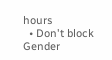hours
  • Don't block
Gender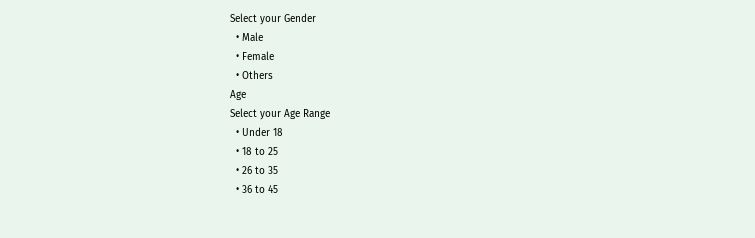Select your Gender
  • Male
  • Female
  • Others
Age
Select your Age Range
  • Under 18
  • 18 to 25
  • 26 to 35
  • 36 to 45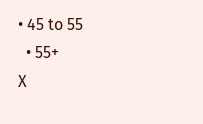• 45 to 55
  • 55+
X